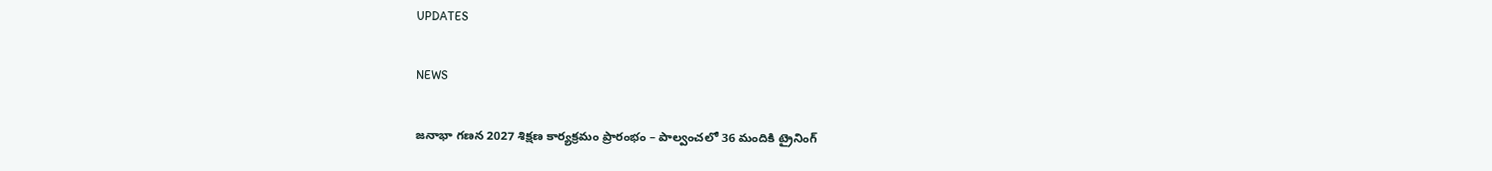UPDATES

NEWS

జనాభా గణన 2027 శిక్షణ కార్యక్రమం ప్రారంభం – పాల్వంచలో 36 మందికి ట్రైనింగ్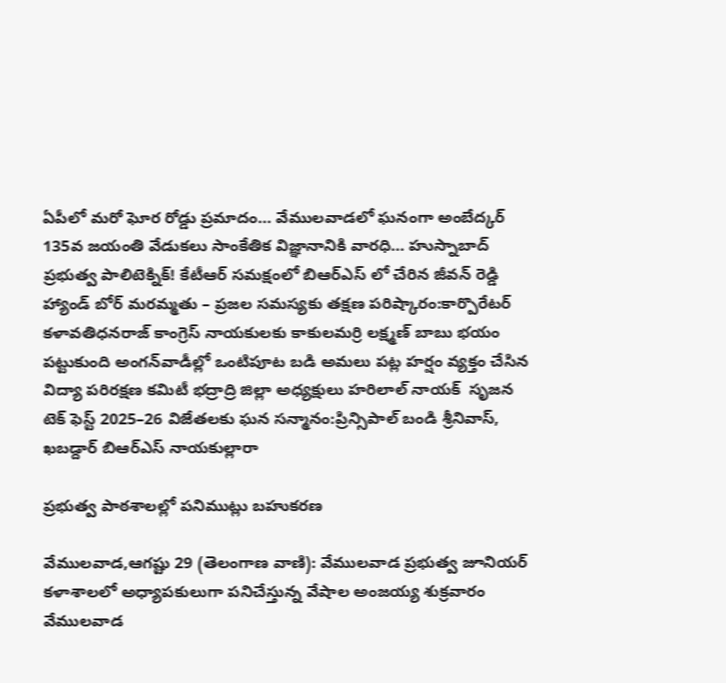ఏపీలో మరో ఘోర రోడ్డు ప్రమాదం… వేములవాడలో ఘనంగా అంబేద్కర్ 135వ జయంతి వేడుకలు సాంకేతిక విజ్ఞానానికి వారధి… హుస్నాబాద్ ప్రభుత్వ పాలిటెక్నిక్! కేటీఆర్ సమక్షంలో బిఆర్ఎస్ లో చేరిన జీవన్ రెడ్డి హ్యాండ్ బోర్ మరమ్మతు – ప్రజల సమస్యకు తక్షణ పరిష్కారం:కార్పొరేటర్ కళావతిధనరాజ్ కాంగ్రెస్ నాయకులకు కాకులమర్రి లక్ష్మణ్ బాబు భయం పట్టుకుంది అంగన్‌వాడీల్లో ఒంటిపూట బడి అమలు పట్ల హర్షం వ్యక్తం చేసిన విద్యా పరిరక్షణ కమిటీ భద్రాద్రి జిల్లా అధ్యక్షులు హరిలాల్ నాయక్  సృజన టెక్ ఫెస్ట్ 2025–26 విజేతలకు ఘన సన్మానం:ప్రిన్సిపాల్ బండి శ్రీనివాస్, ఖబడ్దార్ బిఆర్ఎస్ నాయకుల్లారా

ప్రభుత్వ పాఠశాలల్లో పనిముట్లు బహుకరణ

వేములవాడ,ఆగష్టు 29 (తెలంగాణ వాణి): వేములవాడ ప్రభుత్వ జూనియర్ కళాశాలలో అధ్యాపకులుగా పనిచేస్తున్న వేషాల అంజయ్య శుక్రవారం వేములవాడ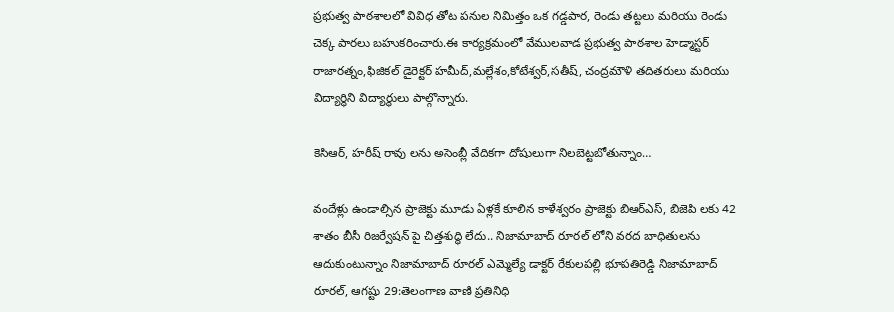ప్రభుత్వ పాఠశాలలో వివిధ తోట పనుల నిమిత్తం ఒక గడ్డపార, రెండు తట్టలు మరియు రెండు చెక్క పారలు బహుకరించారు.ఈ కార్యక్రమంలో వేములవాడ ప్రభుత్వ పాఠశాల హెడ్మాస్టర్ రాజారత్నం,ఫిజికల్ డైరెక్టర్ హమీద్,మల్లేశం,కోటేశ్వర్,సతీష్, చంద్రమౌళి తదితరులు మరియు విద్యార్థిని విద్యార్థులు పాల్గొన్నారు.

కెసిఆర్, హరీష్ రావు లను అసెంబ్లీ వేదికగా దోషులుగా నిలబెట్టబోతున్నాం…

వందేళ్లు ఉండాల్సిన ప్రాజెక్టు మూడు ఏళ్లకే కూలిన కాళేశ్వరం ప్రాజెక్టు బిఆర్ఎస్, బిజెపి లకు 42 శాతం బీసీ రిజర్వేషన్ పై చిత్తశుద్ధి లేదు.. నిజామాబాద్ రూరల్ లోని వరద బాధితులను ఆదుకుంటున్నాం నిజామాబాద్ రూరల్ ఎమ్మెల్యే డాక్టర్ రేకులపల్లి భూపతిరెడ్డి నిజామాబాద్ రూరల్, ఆగష్టు 29:తెలంగాణ వాణి ప్రతినిధి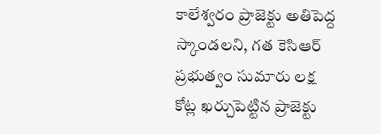కాలేశ్వరం ప్రాజెక్టు అతిపెద్ద స్కాండలని, గత కెసిఆర్ ప్రభుత్వం సుమారు లక్ష కోట్ల ఖర్చుపెట్టిన ప్రాజెక్టు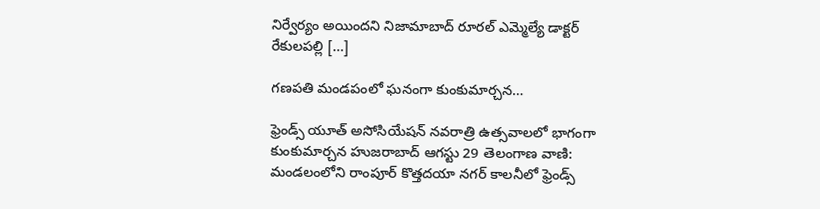నిర్వేర్యం అయిందని నిజామాబాద్ రూరల్ ఎమ్మెల్యే డాక్టర్ రేకులపల్లి […]

గణపతి మండపంలో ఘనంగా కుంకుమార్చన…

ఫ్రెండ్స్ యూత్ అసోసియేషన్ నవరాత్రి ఉత్సవాలలో భాగంగా కుంకుమార్చన హుజరాబాద్ ఆగస్టు 29 తెలంగాణ వాణి: మండలంలోని రాంపూర్ కొత్తదయా నగర్ కాలనీలో ఫ్రెండ్స్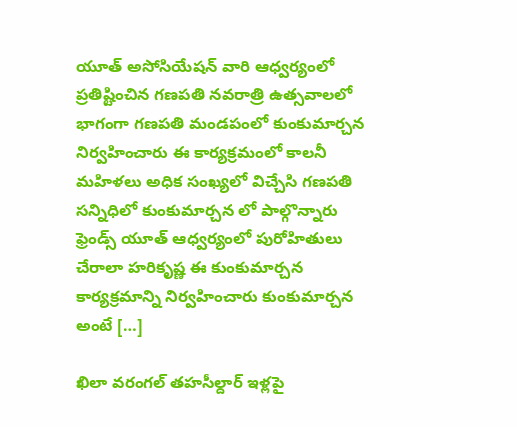యూత్ అసోసియేషన్ వారి ఆధ్వర్యంలో ప్రతిష్టించిన గణపతి నవరాత్రి ఉత్సవాలలో భాగంగా గణపతి మండపంలో కుంకుమార్చన నిర్వహించారు ఈ కార్యక్రమంలో కాలనీ మహిళలు అధిక సంఖ్యలో విచ్చేసి గణపతి సన్నిధిలో కుంకుమార్చన లో పాల్గొన్నారు ఫ్రెండ్స్ యూత్ ఆధ్వర్యంలో పురోహితులు చేరాలా హరికృష్ణ ఈ కుంకుమార్చన కార్యక్రమాన్ని నిర్వహించారు కుంకుమార్చన అంటే […]

ఖిలా వరంగల్ తహసీల్దార్ ఇళ్లపై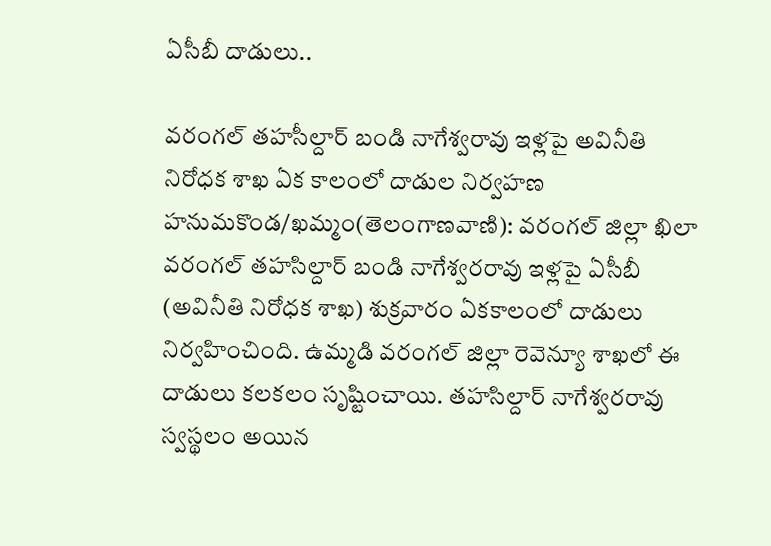ఏసీబీ దాడులు..

వరంగల్ తహసీల్దార్ బండి నాగేశ్వరావు ఇళ్లపై అవినీతి నిరోధక శాఖ ఏక కాలంలో దాడుల నిర్వహణ హనుమకొండ/ఖమ్మం(తెలంగాణవాణి): వరంగల్ జిల్లా ఖిలా వరంగల్ తహసిల్దార్ బండి నాగేశ్వరరావు ఇళ్లపై ఏసీబీ (అవినీతి నిరోధక శాఖ) శుక్రవారం ఏకకాలంలో దాడులు నిర్వహించింది. ఉమ్మడి వరంగల్ జిల్లా రెవెన్యూ శాఖలో ఈ దాడులు కలకలం సృష్టించాయి. తహసిల్దార్ నాగేశ్వరరావు స్వస్థలం అయిన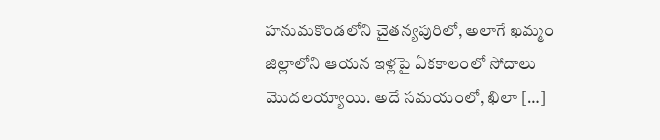హనుమకొండలోని చైతన్యపురిలో, అలాగే ఖమ్మం జిల్లాలోని ఆయన ఇళ్లపై ఏకకాలంలో సోదాలు మొదలయ్యాయి. అదే సమయంలో, ఖిలా […]